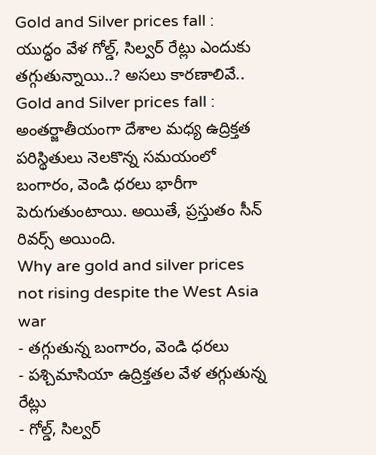Gold and Silver prices fall : యుద్ధం వేళ గోల్డ్, సిల్వర్ రేట్లు ఎందుకు తగ్గుతున్నాయి..? అసలు కారణాలివే..
Gold and Silver prices fall : అంతర్జాతీయంగా దేశాల మధ్య ఉద్రిక్తత పరిస్థితులు నెలకొన్న సమయంలో బంగారం, వెండి ధరలు భారీగా పెరుగుతుంటాయి. అయితే, ప్రస్తుతం సీన్ రివర్స్ అయింది.
Why are gold and silver prices not rising despite the West Asia war
- తగ్గుతున్న బంగారం, వెండి ధరలు
- పశ్చిమాసియా ఉద్రిక్తతల వేళ తగ్గుతున్న రేట్లు
- గోల్డ్, సిల్వర్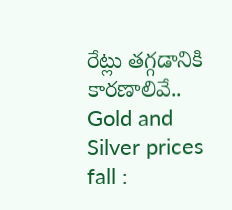రేట్లు తగ్గడానికి కారణాలివే..
Gold and Silver prices fall :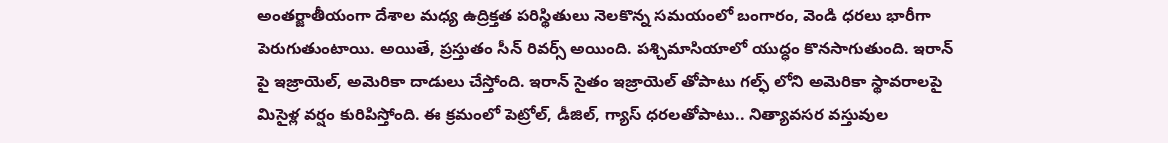అంతర్జాతీయంగా దేశాల మధ్య ఉద్రిక్తత పరిస్థితులు నెలకొన్న సమయంలో బంగారం, వెండి ధరలు భారీగా పెరుగుతుంటాయి. అయితే, ప్రస్తుతం సీన్ రివర్స్ అయింది. పశ్చిమాసియాలో యుద్ధం కొనసాగుతుంది. ఇరాన్ పై ఇజ్రాయెల్, అమెరికా దాడులు చేస్తోంది. ఇరాన్ సైతం ఇజ్రాయెల్ తోపాటు గల్ఫ్ లోని అమెరికా స్థావరాలపై మిసైళ్ల వర్షం కురిపిస్తోంది. ఈ క్రమంలో పెట్రోల్, డీజిల్, గ్యాస్ ధరలతోపాటు.. నిత్యావసర వస్తువుల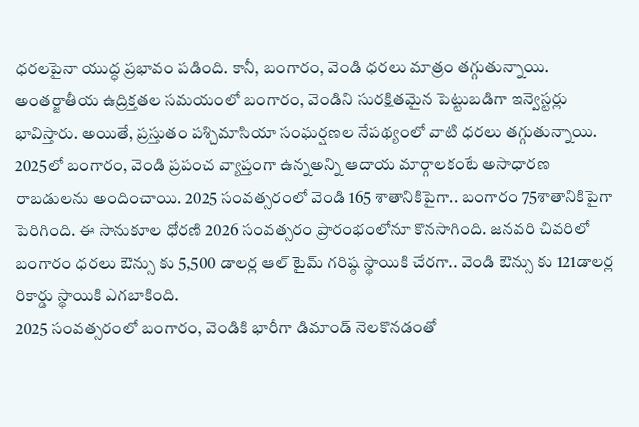ధరలపైనా యుద్ధ ప్రభావం పడింది. కానీ, బంగారం, వెండి ధరలు మాత్రం తగ్గుతున్నాయి.
అంతర్జాతీయ ఉద్రిక్తతల సమయంలో బంగారం, వెండిని సురక్షితమైన పెట్టుబడిగా ఇన్వెస్టర్లు భావిస్తారు. అయితే, ప్రస్తుతం పశ్చిమాసియా సంఘర్షణల నేపథ్యంలో వాటి ధరలు తగ్గుతున్నాయి. 2025లో బంగారం, వెండి ప్రపంచ వ్యాప్తంగా ఉన్నఅన్ని ఆదాయ మార్గాలకంటే అసాధారణ రాబడులను అందించాయి. 2025 సంవత్సరంలో వెండి 165 శాతానికిపైగా.. బంగారం 75శాతానికిపైగా పెరిగింది. ఈ సానుకూల ధోరణి 2026 సంవత్సరం ప్రారంభంలోనూ కొనసాగింది. జనవరి చివరిలో బంగారం ధరలు ఔన్సు కు 5,500 డాలర్ల ఆల్ టైమ్ గరిష్ఠ స్థాయికి చేరగా.. వెండి ఔన్సు కు 121డాలర్ల రికార్డు స్థాయికి ఎగబాకింది.
2025 సంవత్సరంలో బంగారం, వెండికి భారీగా డిమాండ్ నెలకొనడంతో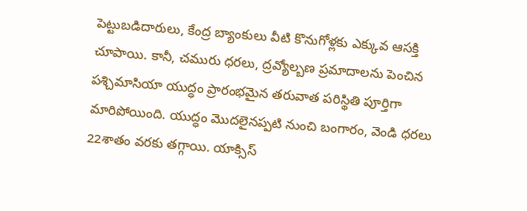పెట్టుబడిదారులు, కేంద్ర బ్యాంకులు వీటి కొనుగోళ్లకు ఎక్కువ ఆసక్తి చూపాయి. కానీ, చమురు ధరలు, ద్రవ్యోల్బణ ప్రమాదాలను పెంచిన పశ్చిమాసియా యుద్ధం ప్రారంభమైన తరువాత పరిస్థితి పూర్తిగా మారిపోయింది. యుద్ధం మొదలైనప్పటి నుంచి బంగారం, వెండి ధరలు 22శాతం వరకు తగ్గాయి. యాక్సిస్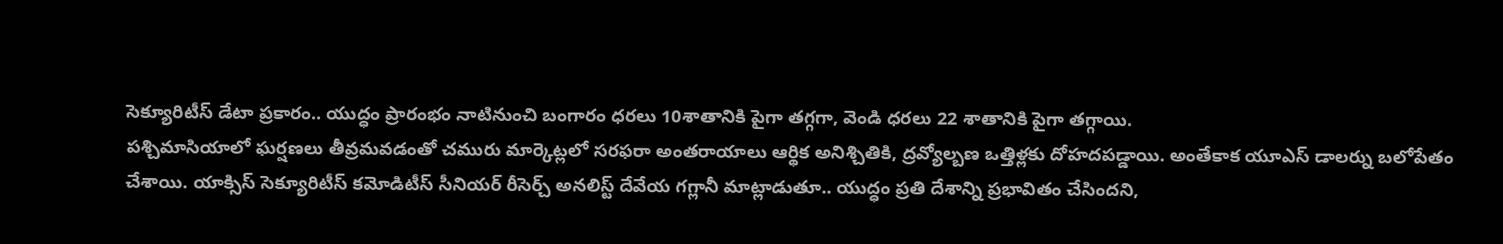సెక్యూరిటీస్ డేటా ప్రకారం.. యుద్ధం ప్రారంభం నాటినుంచి బంగారం ధరలు 10శాతానికి పైగా తగ్గగా, వెండి ధరలు 22 శాతానికి పైగా తగ్గాయి.
పశ్చిమాసియాలో ఘర్షణలు తీవ్రమవడంతో చమురు మార్కెట్లలో సరఫరా అంతరాయాలు ఆర్థిక అనిశ్చితికి, ద్రవ్యోల్బణ ఒత్తిళ్లకు దోహదపడ్డాయి. అంతేకాక యూఎస్ డాలర్ను బలోపేతం చేశాయి. యాక్సిస్ సెక్యూరిటీస్ కమోడిటీస్ సీనియర్ రీసెర్చ్ అనలిస్ట్ దేవేయ గగ్లానీ మాట్లాడుతూ.. యుద్ధం ప్రతి దేశాన్ని ప్రభావితం చేసిందని,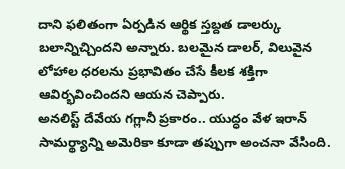దాని ఫలితంగా ఏర్పడిన ఆర్థిక స్తబ్దత డాలర్కు బలాన్నిచ్చిందని అన్నారు. బలమైన డాలర్, విలువైన లోహాల ధరలను ప్రభావితం చేసే కీలక శక్తిగా ఆవిర్భవించిందని ఆయన చెప్పారు.
అనలిస్ట్ దేవేయ గగ్లానీ ప్రకారం.. యుద్ధం వేళ ఇరాన్ సామర్థ్యాన్ని అమెరికా కూడా తప్పుగా అంచనా వేసింది.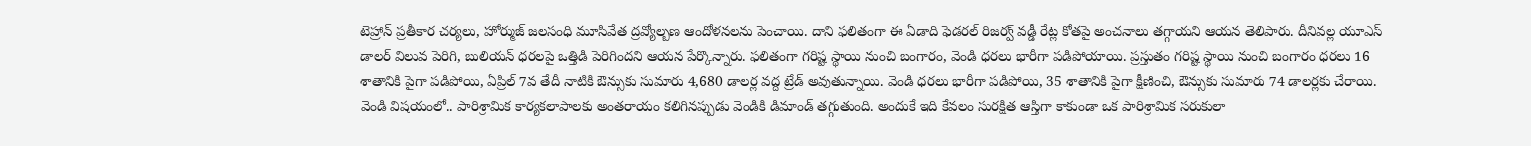టెహ్రాన్ ప్రతీకార చర్యలు, హోర్ముజ్ జలసంధి మూసివేత ద్రవ్యోల్బణ ఆందోళనలను పెంచాయి. దాని ఫలితంగా ఈ ఏడాది ఫెడరల్ రిజర్వ్ వడ్డీ రేట్ల కోతపై అంచనాలు తగ్గాయని ఆయన తెలిపారు. దీనివల్ల యూఎస్ డాలర్ విలువ పెరిగి, బులియన్ ధరలపై ఒత్తిడి పెరిగిందని ఆయన పేర్కొన్నారు. ఫలితంగా గరిష్ట స్థాయి నుంచి బంగారం, వెండి ధరలు భారీగా పడిపోయాయి. ప్రస్తుతం గరిష్ట స్థాయి నుంచి బంగారం ధరలు 16 శాతానికి పైగా పడిపోయి, ఏప్రిల్ 7వ తేదీ నాటికి ఔన్సుకు సుమారు 4,680 డాలర్ల వద్ద ట్రేడ్ అవుతున్నాయి. వెండి ధరలు భారీగా పడిపోయి, 35 శాతానికి పైగా క్షీణించి, ఔన్సుకు సుమారు 74 డాలర్లకు చేరాయి.
వెండి విషయంలో.. పారిశ్రామిక కార్యకలాపాలకు అంతరాయం కలిగినప్పుడు వెండికి డిమాండ్ తగ్గుతుంది. అందుకే ఇది కేవలం సురక్షిత ఆస్తిగా కాకుండా ఒక పారిశ్రామిక సరుకులా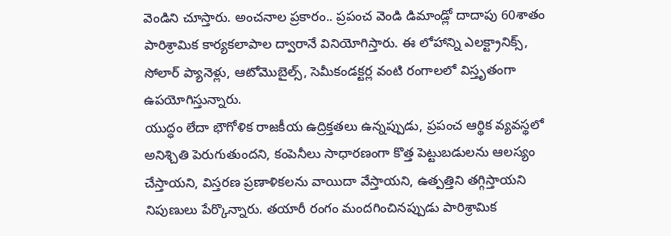వెండిని చూస్తారు. అంచనాల ప్రకారం.. ప్రపంచ వెండి డిమాండ్లో దాదాపు 60శాతం పారిశ్రామిక కార్యకలాపాల ద్వారానే వినియోగిస్తారు. ఈ లోహాన్ని ఎలక్ట్రానిక్స్, సోలార్ ప్యానెళ్లు, ఆటోమొబైల్స్, సెమీకండక్టర్ల వంటి రంగాలలో విస్తృతంగా ఉపయోగిస్తున్నారు.
యుద్ధం లేదా భౌగోళిక రాజకీయ ఉద్రిక్తతలు ఉన్నప్పుడు, ప్రపంచ ఆర్థిక వ్యవస్థలో అనిశ్చితి పెరుగుతుందని, కంపెనీలు సాధారణంగా కొత్త పెట్టుబడులను ఆలస్యం చేస్తాయని, విస్తరణ ప్రణాళికలను వాయిదా వేస్తాయని, ఉత్పత్తిని తగ్గిస్తాయని నిపుణులు పేర్కొన్నారు. తయారీ రంగం మందగించినప్పుడు పారిశ్రామిక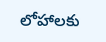లోహాలకు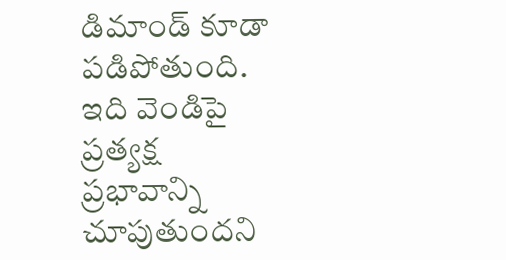డిమాండ్ కూడా పడిపోతుంది. ఇది వెండిపై ప్రత్యక్ష ప్రభావాన్ని చూపుతుందని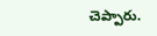చెప్పారు.